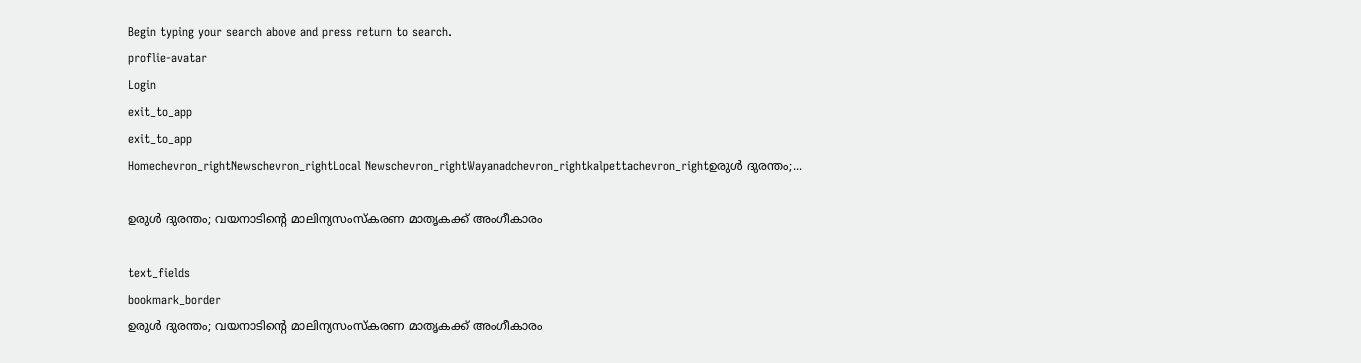Begin typing your search above and press return to search.
proflie-avatar
Login
exit_to_app
exit_to_app
Homechevron_rightNewschevron_rightLocal Newschevron_rightWayanadchevron_rightkalpettachevron_rightഉരുൾ ദുരന്തം;...

ഉരുൾ ദുരന്തം; വയനാടിന്റെ മാലിന്യസംസ്‌കരണ മാതൃകക്ക് അംഗീകാരം

text_fields
bookmark_border
ഉരുൾ ദുരന്തം; വയനാടിന്റെ മാലിന്യസംസ്‌കരണ മാതൃകക്ക് അംഗീകാരം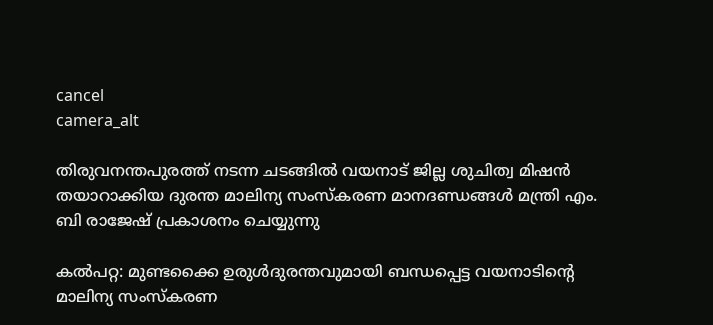cancel
camera_alt

തിരുവനന്തപുരത്ത് നടന്ന ചടങ്ങിൽ വയനാട് ജില്ല ശുചിത്വ മിഷൻ തയാറാക്കിയ ദുരന്ത മാലിന്യ സംസ്‌കരണ മാനദണ്ഡങ്ങള്‍ മന്ത്രി എം. ബി രാജേഷ് പ്രകാശനം ചെയ്യുന്നു

കൽപറ്റ: മുണ്ടക്കൈ ഉരുൾദുരന്തവുമായി ബന്ധപ്പെട്ട വയനാടിന്റെ മാലിന്യ സംസ്കരണ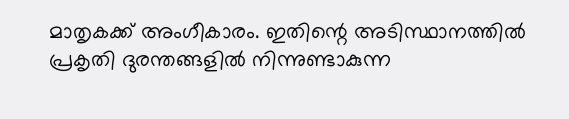മാതൃകക്ക് അംഗീകാരം. ഇതിന്റെ അടിസ്ഥാനത്തിൽ പ്രകൃതി ദുരന്തങ്ങളില്‍ നിന്നുണ്ടാകുന്ന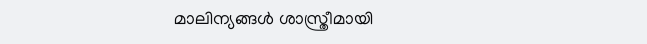മാലിന്യങ്ങള്‍ ശാസ്ത്രീമായി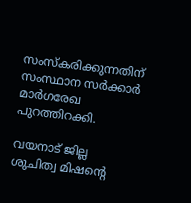സംസ്‌കരിക്കുന്നതിന് സംസ്ഥാന സർക്കാർ മാര്‍ഗരേഖ പുറത്തിറക്കി.

വയനാട് ജില്ല ശുചിത്വ മിഷന്റെ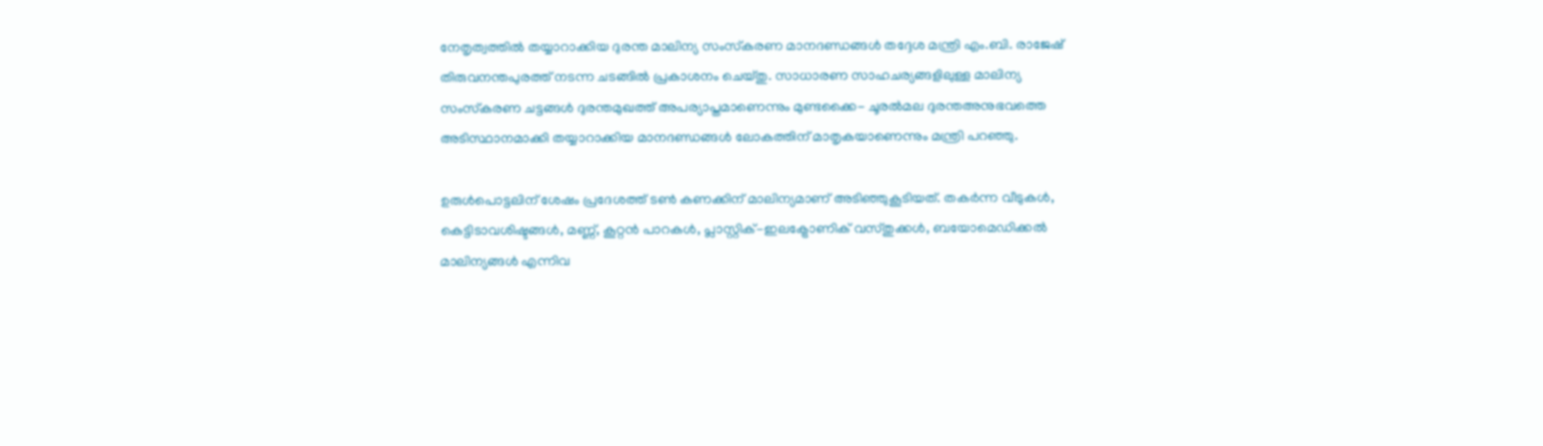നേതൃത്വത്തില്‍ തയ്യാറാക്കിയ ദുരന്ത മാലിന്യ സംസ്‌കരണ മാനദണ്ഡങ്ങള്‍ തദ്ദേശ മന്ത്രി എം.ബി. രാജേഷ് തിരുവനന്തപുരത്ത് നടന്ന ചടങ്ങിൽ പ്രകാശനം ചെയ്തു. സാധാരണ സാഹചര്യങ്ങളിലുള്ള മാലിന്യ സംസ്‌കരണ ചട്ടങ്ങള്‍ ദുരന്തമുഖത്ത് അപര്യാപ്തമാണെന്നും മുണ്ടക്കൈ- ചൂരല്‍മല ദുരന്തഅനുഭവത്തെ അടിസ്ഥാനമാക്കി തയ്യാറാക്കിയ മാനദണ്ഡങ്ങള്‍ ലോകത്തിന് മാതൃകയാണെന്നും മന്ത്രി പറഞ്ഞു.

ഉരുള്‍പൊട്ടലിന് ശേഷം പ്രദേശത്ത് ടണ്‍ കണക്കിന് മാലിന്യമാണ് അടിഞ്ഞുകൂടിയത്. തകര്‍ന്ന വീടുകള്‍, കെട്ടിടാവശിഷ്ടങ്ങള്‍, മണ്ണ്, കൂറ്റന്‍ പാറകള്‍, പ്ലാസ്റ്റിക്-ഇലക്ട്രോണിക് വസ്തുക്കള്‍, ബയോമെഡിക്കല്‍ മാലിന്യങ്ങള്‍ എന്നിവ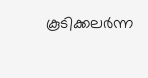കൂടിക്കലര്‍ന്ന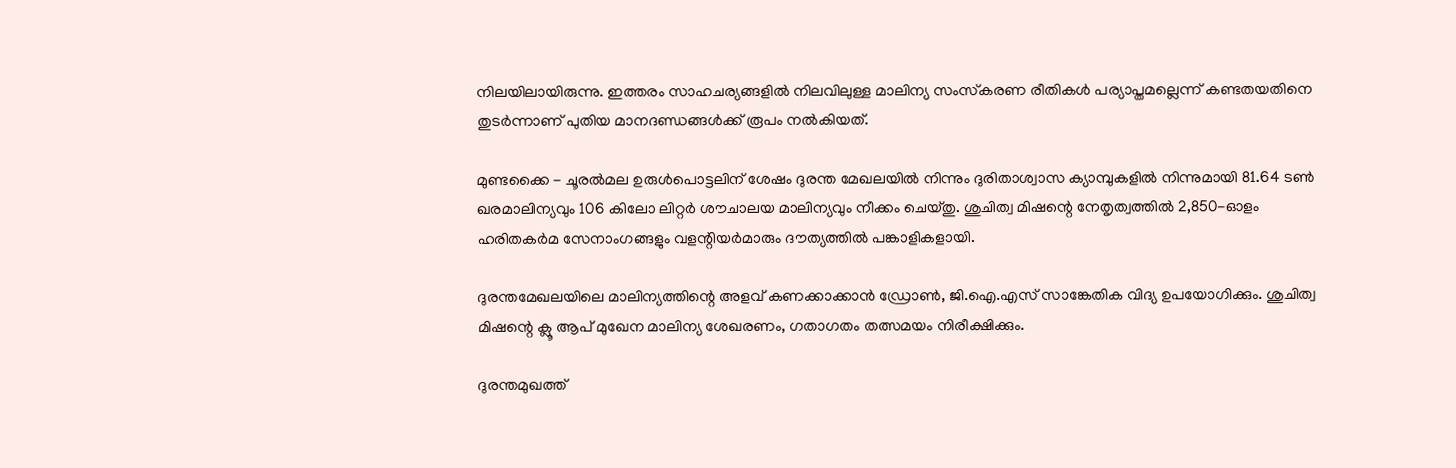നിലയിലായിരുന്നു. ഇത്തരം സാഹചര്യങ്ങളില്‍ നിലവിലുള്ള മാലിന്യ സംസ്‌കരണ രീതികള്‍ പര്യാപ്തമല്ലെന്ന് കണ്ടതയതിനെ തുടര്‍ന്നാണ് പുതിയ മാനദണ്ഡങ്ങള്‍ക്ക് രൂപം നല്‍കിയത്.

മുണ്ടക്കൈ - ചൂരല്‍മല ഉരുള്‍പൊട്ടലിന് ശേഷം ദുരന്ത മേഖലയില്‍ നിന്നും ദുരിതാശ്വാസ ക്യാമ്പുകളില്‍ നിന്നുമായി 81.64 ടണ്‍ ഖരമാലിന്യവും 106 കിലോ ലിറ്റര്‍ ശൗചാലയ മാലിന്യവും നീക്കം ചെയ്തു. ശുചിത്വ മിഷന്റെ നേതൃത്വത്തില്‍ 2,850-ഓളം ഹരിതകർമ സേനാംഗങ്ങളും വളന്റിയര്‍മാരും ദൗത്യത്തില്‍ പങ്കാളികളായി.

ദുരന്തമേഖലയിലെ മാലിന്യത്തിന്റെ അളവ് കണക്കാക്കാന്‍ ഡ്രോണ്‍, ജി.ഐ.എസ് സാങ്കേതിക വിദ്യ ഉപയോഗിക്കും. ശുചിത്വ മിഷന്റെ ക്ലൂ ആപ് മുഖേന മാലിന്യ ശേഖരണം, ഗതാഗതം തത്സമയം നിരീക്ഷിക്കും.

ദുരന്തമുഖത്ത്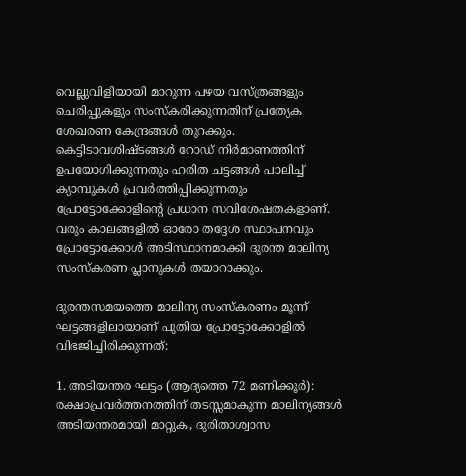വെല്ലുവിളിയായി മാറുന്ന പഴയ വസ്ത്രങ്ങളും ചെരിപ്പുകളും സംസ്‌കരിക്കുന്നതിന് പ്രത്യേക ശേഖരണ കേന്ദ്രങ്ങള്‍ തുറക്കും. കെട്ടിടാവശിഷ്ടങ്ങള്‍ റോഡ് നിർമാണത്തിന് ഉപയോഗിക്കുന്നതും ഹരിത ചട്ടങ്ങള്‍ പാലിച്ച് ക്യാമ്പുകള്‍ പ്രവര്‍ത്തിപ്പിക്കുന്നതും പ്രോട്ടോക്കോളിന്റെ പ്രധാന സവിശേഷതകളാണ്. വരും കാലങ്ങളില്‍ ഓരോ തദ്ദേശ സ്ഥാപനവും പ്രോട്ടോക്കോള്‍ അടിസ്ഥാനമാക്കി ദുരന്ത മാലിന്യ സംസ്‌കരണ പ്ലാനുകള്‍ തയാറാക്കും.

ദുരന്തസമയത്തെ മാലിന്യ സംസ്കരണം മൂന്ന് ഘട്ടങ്ങളിലായാണ് പുതിയ പ്രോട്ടോക്കോളിൽ വിഭജിച്ചിരിക്കുന്നത്:

1. അടിയന്തര ഘട്ടം (ആദ്യത്തെ 72 മണിക്കൂർ): രക്ഷാപ്രവർത്തനത്തിന് തടസ്സമാകുന്ന മാലിന്യങ്ങൾ അടിയന്തരമായി മാറ്റുക, ദുരിതാശ്വാസ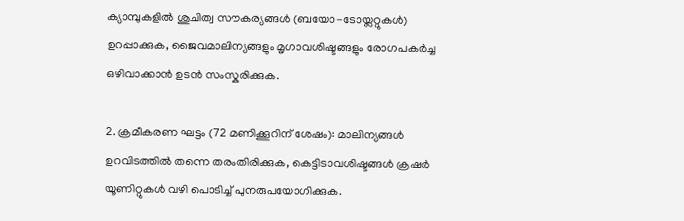ക്യാമ്പുകളിൽ ശുചിത്വ സൗകര്യങ്ങൾ (ബയോ-ടോയ്ലറ്റുകൾ) ഉറപ്പാക്കുക, ജൈവമാലിന്യങ്ങളും മൃഗാവശിഷ്ടങ്ങളും രോഗപകർച്ച ഒഴിവാക്കാൻ ഉടൻ സംസ്കരിക്കുക.

2. ക്രമീകരണ ഘട്ടം (72 മണിക്കൂറിന് ശേഷം): മാലിന്യങ്ങൾ ഉറവിടത്തിൽ തന്നെ തരംതിരിക്കുക, കെട്ടിടാവശിഷ്ടങ്ങൾ ക്രഷർ യൂണിറ്റുകൾ വഴി പൊടിച്ച് പുനരുപയോഗിക്കുക.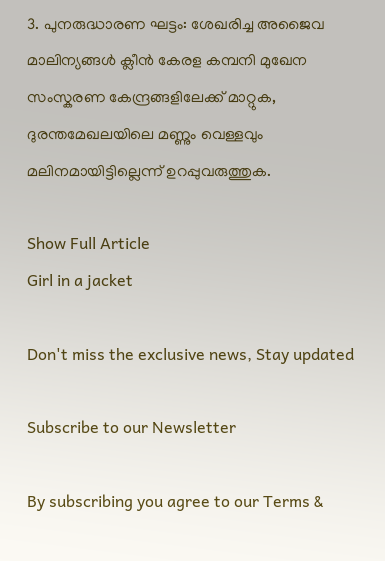3. പുനരുദ്ധാരണ ഘട്ടം: ശേഖരിച്ച അജൈവ മാലിന്യങ്ങൾ ക്ലീൻ കേരള കമ്പനി മുഖേന സംസ്കരണ കേന്ദ്രങ്ങളിലേക്ക് മാറ്റുക, ദുരന്തമേഖലയിലെ മണ്ണും വെള്ളവും മലിനമായിട്ടില്ലെന്ന് ഉറപ്പുവരുത്തുക.

Show Full Article
Girl in a jacket

Don't miss the exclusive news, Stay updated

Subscribe to our Newsletter

By subscribing you agree to our Terms &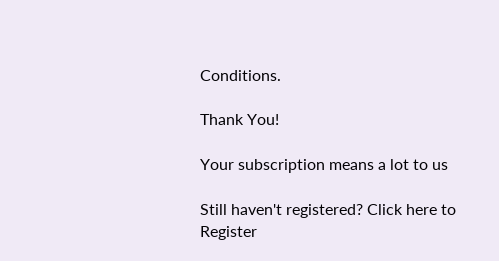Conditions.

Thank You!

Your subscription means a lot to us

Still haven't registered? Click here to Register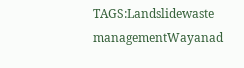TAGS:Landslidewaste managementWayanad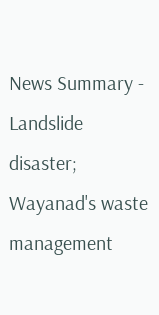News Summary - Landslide disaster; Wayanad's waste management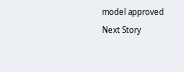model approved
Next Story